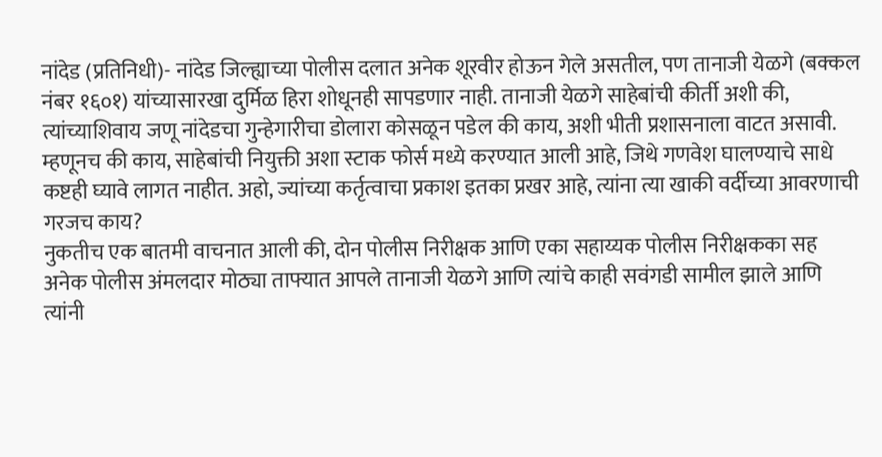नांदेड (प्रतिनिधी)- नांदेड जिल्ह्याच्या पोलीस दलात अनेक शूरवीर होऊन गेले असतील, पण तानाजी येळगे (बक्कल नंबर १६०१) यांच्यासारखा दुर्मिळ हिरा शोधूनही सापडणार नाही. तानाजी येळगे साहेबांची कीर्ती अशी की, त्यांच्याशिवाय जणू नांदेडचा गुन्हेगारीचा डोलारा कोसळून पडेल की काय, अशी भीती प्रशासनाला वाटत असावी. म्हणूनच की काय, साहेबांची नियुक्ती अशा स्टाक फोर्स मध्ये करण्यात आली आहे, जिथे गणवेश घालण्याचे साधे कष्टही घ्यावे लागत नाहीत. अहो, ज्यांच्या कर्तृत्वाचा प्रकाश इतका प्रखर आहे, त्यांना त्या खाकी वर्दीच्या आवरणाची गरजच काय?
नुकतीच एक बातमी वाचनात आली की, दोन पोलीस निरीक्षक आणि एका सहाय्यक पोलीस निरीक्षकका सह अनेक पोलीस अंमलदार मोठ्या ताफ्यात आपले तानाजी येळगे आणि त्यांचे काही सवंगडी सामील झाले आणि त्यांनी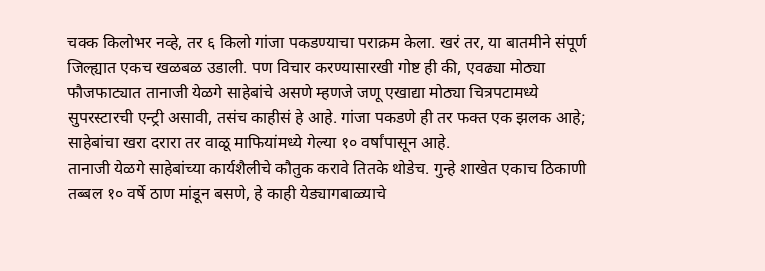चक्क किलोभर नव्हे, तर ६ किलो गांजा पकडण्याचा पराक्रम केला. खरं तर, या बातमीने संपूर्ण जिल्ह्यात एकच खळबळ उडाली. पण विचार करण्यासारखी गोष्ट ही की, एवढ्या मोठ्या फौजफाट्यात तानाजी येळगे साहेबांचे असणे म्हणजे जणू एखाद्या मोठ्या चित्रपटामध्ये सुपरस्टारची एन्ट्री असावी, तसंच काहीसं हे आहे. गांजा पकडणे ही तर फक्त एक झलक आहे; साहेबांचा खरा दरारा तर वाळू माफियांमध्ये गेल्या १० वर्षांपासून आहे.
तानाजी येळगे साहेबांच्या कार्यशैलीचे कौतुक करावे तितके थोडेच. गुन्हे शाखेत एकाच ठिकाणी तब्बल १० वर्षे ठाण मांडून बसणे, हे काही येड्यागबाळ्याचे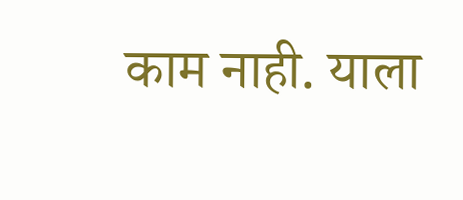काम नाही. याला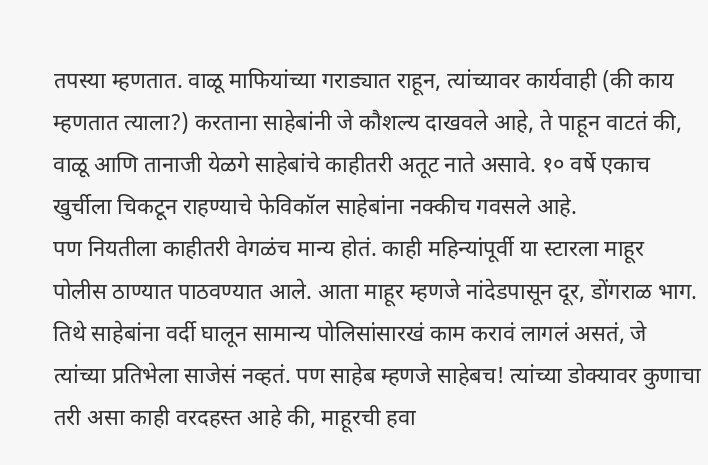तपस्या म्हणतात. वाळू माफियांच्या गराड्यात राहून, त्यांच्यावर कार्यवाही (की काय म्हणतात त्याला?) करताना साहेबांनी जे कौशल्य दाखवले आहे, ते पाहून वाटतं की, वाळू आणि तानाजी येळगे साहेबांचे काहीतरी अतूट नाते असावे. १० वर्षे एकाच खुर्चीला चिकटून राहण्याचे फेविकॉल साहेबांना नक्कीच गवसले आहे.
पण नियतीला काहीतरी वेगळंच मान्य होतं. काही महिन्यांपूर्वी या स्टारला माहूर पोलीस ठाण्यात पाठवण्यात आले. आता माहूर म्हणजे नांदेडपासून दूर, डोंगराळ भाग. तिथे साहेबांना वर्दी घालून सामान्य पोलिसांसारखं काम करावं लागलं असतं, जे त्यांच्या प्रतिभेला साजेसं नव्हतं. पण साहेब म्हणजे साहेबच! त्यांच्या डोक्यावर कुणाचा तरी असा काही वरदहस्त आहे की, माहूरची हवा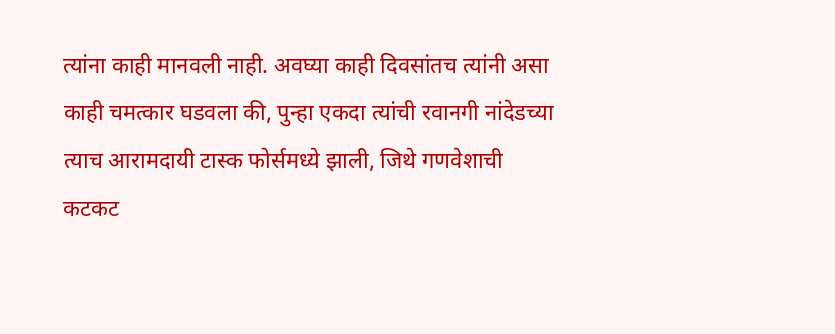त्यांना काही मानवली नाही. अवघ्या काही दिवसांतच त्यांनी असा काही चमत्कार घडवला की, पुन्हा एकदा त्यांची रवानगी नांदेडच्या त्याच आरामदायी टास्क फोर्समध्ये झाली, जिथे गणवेशाची कटकट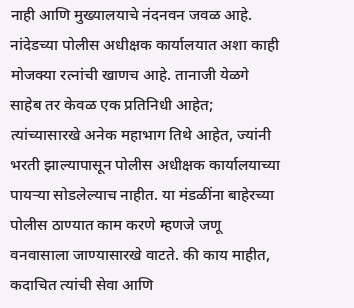नाही आणि मुख्यालयाचे नंदनवन जवळ आहे.
नांदेडच्या पोलीस अधीक्षक कार्यालयात अशा काही मोजक्या रत्नांची खाणच आहे. तानाजी येळगे साहेब तर केवळ एक प्रतिनिधी आहेत; त्यांच्यासारखे अनेक महाभाग तिथे आहेत, ज्यांनी भरती झाल्यापासून पोलीस अधीक्षक कार्यालयाच्या पायऱ्या सोडलेल्याच नाहीत. या मंडळींना बाहेरच्या पोलीस ठाण्यात काम करणे म्हणजे जणू वनवासाला जाण्यासारखे वाटते. की काय माहीत, कदाचित त्यांची सेवा आणि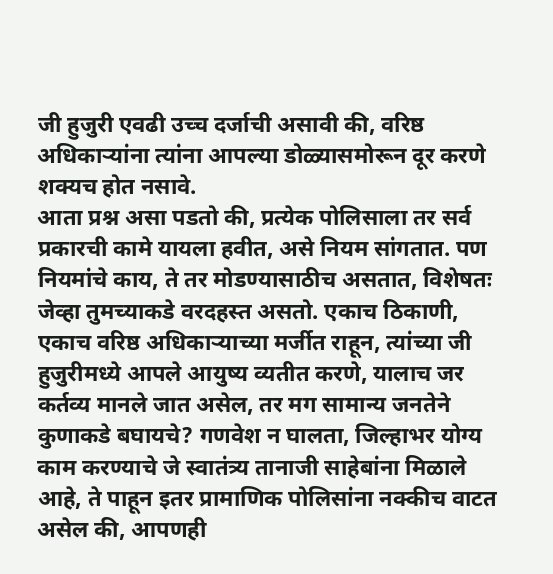जी हुजुरी एवढी उच्च दर्जाची असावी की, वरिष्ठ अधिकाऱ्यांना त्यांना आपल्या डोळ्यासमोरून दूर करणे शक्यच होत नसावे.
आता प्रश्न असा पडतो की, प्रत्येक पोलिसाला तर सर्व प्रकारची कामे यायला हवीत, असे नियम सांगतात. पण नियमांचे काय, ते तर मोडण्यासाठीच असतात, विशेषतः जेव्हा तुमच्याकडे वरदहस्त असतो. एकाच ठिकाणी, एकाच वरिष्ठ अधिकाऱ्याच्या मर्जीत राहून, त्यांच्या जी हुजुरीमध्ये आपले आयुष्य व्यतीत करणे, यालाच जर कर्तव्य मानले जात असेल, तर मग सामान्य जनतेने कुणाकडे बघायचे? गणवेश न घालता, जिल्हाभर योग्य काम करण्याचे जे स्वातंत्र्य तानाजी साहेबांना मिळाले आहे, ते पाहून इतर प्रामाणिक पोलिसांना नक्कीच वाटत असेल की, आपणही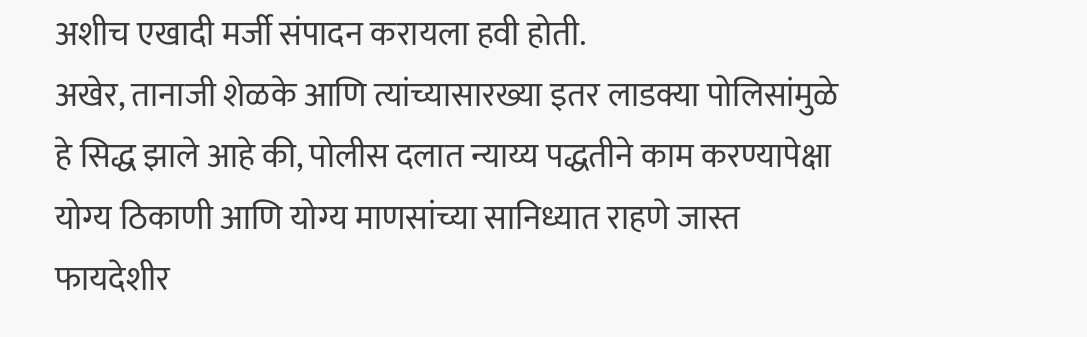अशीच एखादी मर्जी संपादन करायला हवी होती.
अखेर, तानाजी शेळके आणि त्यांच्यासारख्या इतर लाडक्या पोलिसांमुळे हे सिद्ध झाले आहे की, पोलीस दलात न्याय्य पद्धतीने काम करण्यापेक्षा योग्य ठिकाणी आणि योग्य माणसांच्या सानिध्यात राहणे जास्त फायदेशीर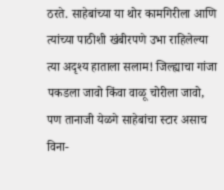ठरते. साहेबांच्या या थोर कामगिरीला आणि त्यांच्या पाठीशी खंबीरपणे उभा राहिलेल्या त्या अदृश्य हाताला सलाम! जिल्ह्याचा गांजा पकडला जावो किंवा वाळू चोरीला जावो, पण तानाजी येळगे साहेबांचा स्टार असाच विना-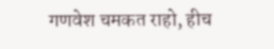गणवेश चमकत राहो, हीच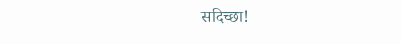सदिच्छा!